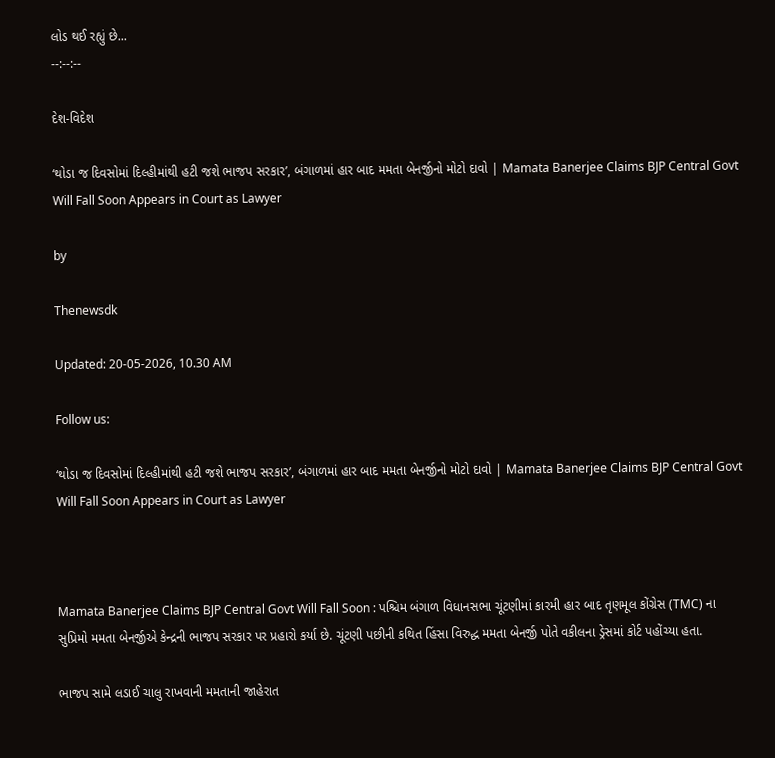લોડ થઈ રહ્યું છે...
--:--:--

દેશ-વિદેશ

‘થોડા જ દિવસોમાં દિલ્હીમાંથી હટી જશે ભાજપ સરકાર’, બંગાળમાં હાર બાદ મમતા બેનર્જીનો મોટો દાવો | Mamata Banerjee Claims BJP Central Govt Will Fall Soon Appears in Court as Lawyer

by

Thenewsdk

Updated: 20-05-2026, 10.30 AM

Follow us:

‘થોડા જ દિવસોમાં દિલ્હીમાંથી હટી જશે ભાજપ સરકાર’, બંગાળમાં હાર બાદ મમતા બેનર્જીનો મોટો દાવો | Mamata Banerjee Claims BJP Central Govt Will Fall Soon Appears in Court as Lawyer



Mamata Banerjee Claims BJP Central Govt Will Fall Soon : પશ્ચિમ બંગાળ વિધાનસભા ચૂંટણીમાં કારમી હાર બાદ તૃણમૂલ કોંગ્રેસ (TMC) ના સુપ્રિમો મમતા બેનર્જીએ કેન્દ્રની ભાજપ સરકાર પર પ્રહારો કર્યા છે. ચૂંટણી પછીની કથિત હિંસા વિરુદ્ધ મમતા બેનર્જી પોતે વકીલના ડ્રેસમાં કોર્ટ પહોંચ્યા હતા.

ભાજપ સામે લડાઈ ચાલુ રાખવાની મમતાની જાહેરાત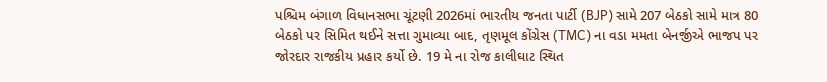પશ્ચિમ બંગાળ વિધાનસભા ચૂંટણી 2026માં ભારતીય જનતા પાર્ટી (BJP) સામે 207 બેઠકો સામે માત્ર 80 બેઠકો પર સિમિત થઈને સત્તા ગુમાવ્યા બાદ, તૃણમૂલ કોંગ્રેસ (TMC) ના વડા મમતા બેનર્જીએ ભાજપ પર જોરદાર રાજકીય પ્રહાર કર્યો છે. 19 મે ના રોજ કાલીઘાટ સ્થિત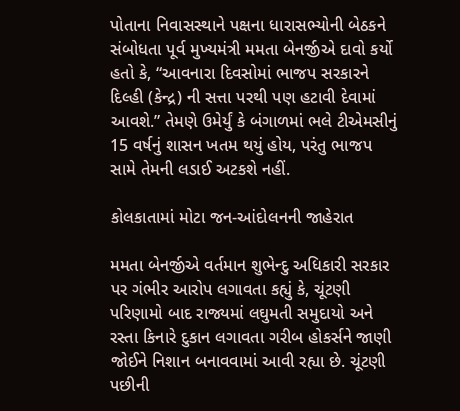પોતાના નિવાસસ્થાને પક્ષના ધારાસભ્યોની બેઠકને સંબોધતા પૂર્વ મુખ્યમંત્રી મમતા બેનર્જીએ દાવો કર્યો હતો કે, “આવનારા દિવસોમાં ભાજપ સરકારને દિલ્હી (કેન્દ્ર) ની સત્તા પરથી પણ હટાવી દેવામાં આવશે.” તેમણે ઉમેર્યું કે બંગાળમાં ભલે ટીએમસીનું 15 વર્ષનું શાસન ખતમ થયું હોય, પરંતુ ભાજપ સામે તેમની લડાઈ અટકશે નહીં.

કોલકાતામાં મોટા જન-આંદોલનની જાહેરાત

મમતા બેનર્જીએ વર્તમાન શુભેન્દુ અધિકારી સરકાર પર ગંભીર આરોપ લગાવતા કહ્યું કે, ચૂંટણી પરિણામો બાદ રાજ્યમાં લઘુમતી સમુદાયો અને રસ્તા કિનારે દુકાન લગાવતા ગરીબ હોકર્સને જાણી જોઈને નિશાન બનાવવામાં આવી રહ્યા છે. ચૂંટણી પછીની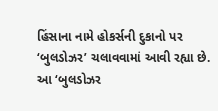હિંસાના નામે હોકર્સની દુકાનો પર ‘બુલડોઝર’ ચલાવવામાં આવી રહ્યા છે. આ ‘બુલડોઝર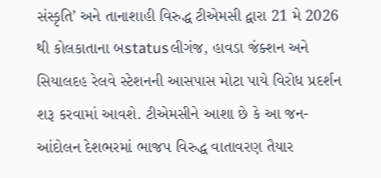સંસ્કૃતિ’ અને તાનાશાહી વિરુદ્ધ ટીએમસી દ્વારા 21 મે 2026 થી કોલકાતાના બstatusલીગંજ, હાવડા જંક્શન અને સિયાલદહ રેલવે સ્ટેશનની આસપાસ મોટા પાયે વિરોધ પ્રદર્શન શરૂ કરવામાં આવશે. ટીએમસીને આશા છે કે આ જન-આંદોલન દેશભરમાં ભાજપ વિરુદ્ધ વાતાવરણ તૈયાર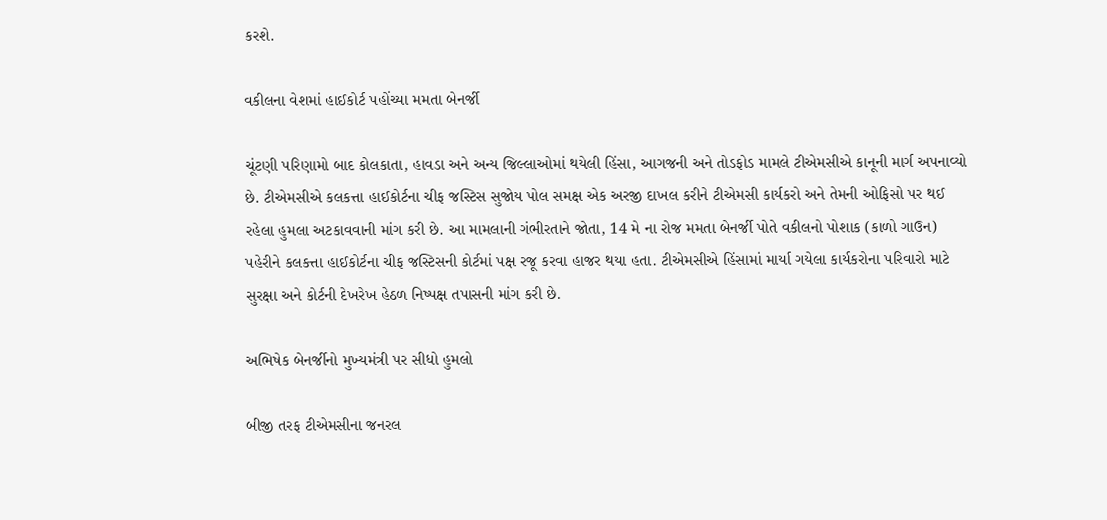કરશે.

વકીલના વેશમાં હાઈકોર્ટ પહોંચ્યા મમતા બેનર્જી

ચૂંટણી પરિણામો બાદ કોલકાતા, હાવડા અને અન્ય જિલ્લાઓમાં થયેલી હિંસા, આગજની અને તોડફોડ મામલે ટીએમસીએ કાનૂની માર્ગ અપનાવ્યો છે. ટીએમસીએ કલકત્તા હાઈકોર્ટના ચીફ જસ્ટિસ સુજોય પોલ સમક્ષ એક અરજી દાખલ કરીને ટીએમસી કાર્યકરો અને તેમની ઓફિસો પર થઈ રહેલા હુમલા અટકાવવાની માંગ કરી છે. આ મામલાની ગંભીરતાને જોતા, 14 મે ના રોજ મમતા બેનર્જી પોતે વકીલનો પોશાક (કાળો ગાઉન) પહેરીને કલકત્તા હાઈકોર્ટના ચીફ જસ્ટિસની કોર્ટમાં પક્ષ રજૂ કરવા હાજર થયા હતા. ટીએમસીએ હિંસામાં માર્યા ગયેલા કાર્યકરોના પરિવારો માટે સુરક્ષા અને કોર્ટની દેખરેખ હેઠળ નિષ્પક્ષ તપાસની માંગ કરી છે.

અભિષેક બેનર્જીનો મુખ્યમંત્રી પર સીધો હુમલો

બીજી તરફ ટીએમસીના જનરલ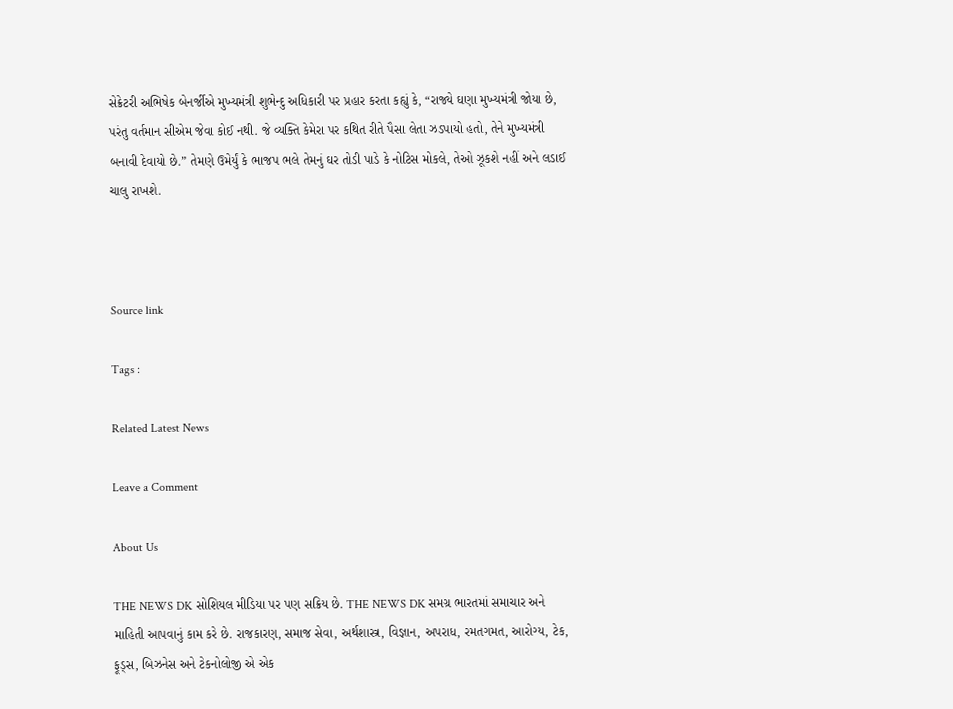સેક્રેટરી અભિષેક બેનર્જીએ મુખ્યમંત્રી શુભેન્દુ અધિકારી પર પ્રહાર કરતા કહ્યું કે, “રાજ્યે ઘણા મુખ્યમંત્રી જોયા છે, પરંતુ વર્તમાન સીએમ જેવા કોઈ નથી. જે વ્યક્તિ કેમેરા પર કથિત રીતે પૈસા લેતા ઝડપાયો હતો, તેને મુખ્યમંત્રી બનાવી દેવાયો છે.” તેમણે ઉમેર્યું કે ભાજપ ભલે તેમનું ઘર તોડી પાડે કે નોટિસ મોકલે, તેઓ ઝૂકશે નહીં અને લડાઈ ચાલુ રાખશે.



Source link

Tags :

Related Latest News

Leave a Comment

About Us

THE NEWS DK સોશિયલ મીડિયા પર પણ સક્રિય છે. THE NEWS DK સમગ્ર ભારતમાં સમાચાર અને માહિતી આપવાનું કામ કરે છે. રાજકારણ, સમાજ સેવા, અર્થશાસ્ત્ર, વિજ્ઞાન, અપરાધ, રમતગમત, આરોગ્ય, ટેક, ફૂડ્સ, બિઝનેસ અને ટેકનોલોજી એ એક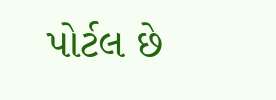પોર્ટલ છે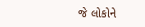જે લોકોને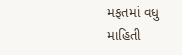મફતમાં વધુ માહિતી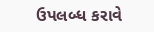ઉપલબ્ધ કરાવે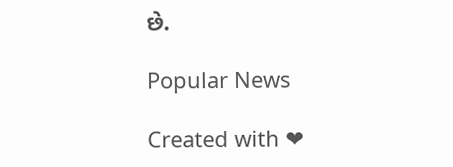છે.

Popular News

Created with ❤